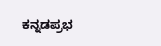ಕನ್ನಡಪ್ರಭ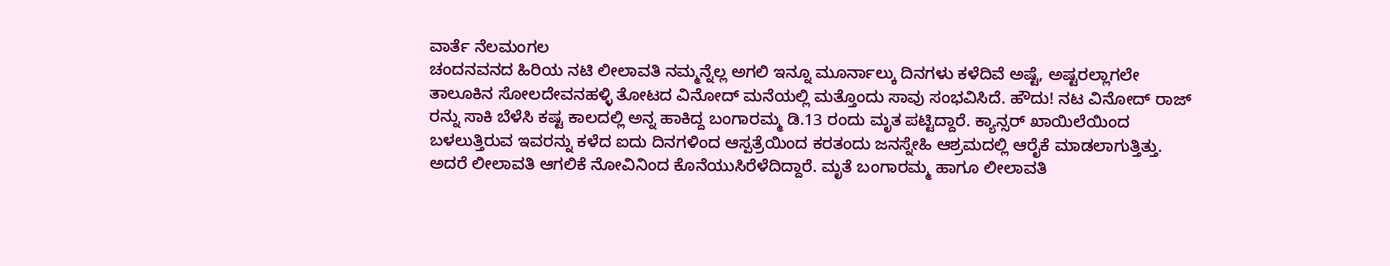ವಾರ್ತೆ ನೆಲಮಂಗಲ
ಚಂದನವನದ ಹಿರಿಯ ನಟಿ ಲೀಲಾವತಿ ನಮ್ಮನ್ನೆಲ್ಲ ಅಗಲಿ ಇನ್ನೂ ಮೂರ್ನಾಲ್ಕು ದಿನಗಳು ಕಳೆದಿವೆ ಅಷ್ಟೆ, ಅಷ್ಟರಲ್ಲಾಗಲೇ ತಾಲೂಕಿನ ಸೋಲದೇವನಹಳ್ಳಿ ತೋಟದ ವಿನೋದ್ ಮನೆಯಲ್ಲಿ ಮತ್ತೊಂದು ಸಾವು ಸಂಭವಿಸಿದೆ. ಹೌದು! ನಟ ವಿನೋದ್ ರಾಜ್ ರನ್ನು ಸಾಕಿ ಬೆಳೆಸಿ ಕಷ್ಟ ಕಾಲದಲ್ಲಿ ಅನ್ನ ಹಾಕಿದ್ದ ಬಂಗಾರಮ್ಮ ಡಿ.13 ರಂದು ಮೃತ ಪಟ್ಟಿದ್ದಾರೆ. ಕ್ಯಾನ್ಸರ್ ಖಾಯಿಲೆಯಿಂದ ಬಳಲುತ್ತಿರುವ ಇವರನ್ನು ಕಳೆದ ಐದು ದಿನಗಳಿಂದ ಆಸ್ಪತ್ರೆಯಿಂದ ಕರತಂದು ಜನಸ್ನೇಹಿ ಆಶ್ರಮದಲ್ಲಿ ಆರೈಕೆ ಮಾಡಲಾಗುತ್ತಿತ್ತು. ಅದರೆ ಲೀಲಾವತಿ ಆಗಲಿಕೆ ನೋವಿನಿಂದ ಕೊನೆಯುಸಿರೆಳೆದಿದ್ದಾರೆ. ಮೃತೆ ಬಂಗಾರಮ್ಮ ಹಾಗೂ ಲೀಲಾವತಿ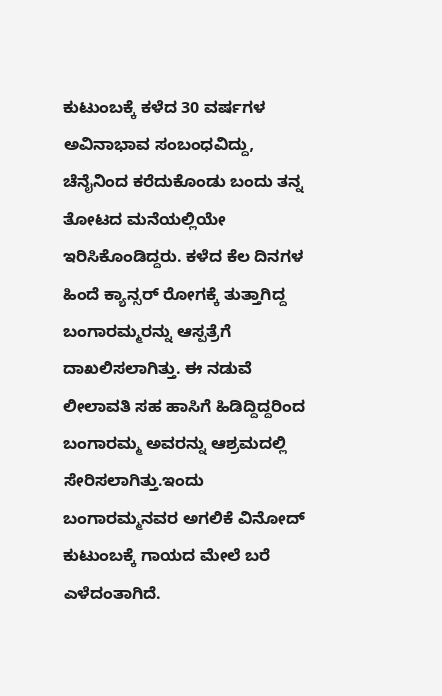ಕುಟುಂಬಕ್ಕೆ ಕಳೆದ 30 ವರ್ಷಗಳ ಅವಿನಾಭಾವ ಸಂಬಂಧವಿದ್ದು, ಚೆನೈನಿಂದ ಕರೆದುಕೊಂಡು ಬಂದು ತನ್ನ ತೋಟದ ಮನೆಯಲ್ಲಿಯೇ ಇರಿಸಿಕೊಂಡಿದ್ದರು. ಕಳೆದ ಕೆಲ ದಿನಗಳ ಹಿಂದೆ ಕ್ಯಾನ್ಸರ್ ರೋಗಕ್ಕೆ ತುತ್ತಾಗಿದ್ದ ಬಂಗಾರಮ್ಮರನ್ನು ಆಸ್ಪತ್ರೆಗೆ ದಾಖಲಿಸಲಾಗಿತ್ತು. ಈ ನಡುವೆ ಲೀಲಾವತಿ ಸಹ ಹಾಸಿಗೆ ಹಿಡಿದ್ದಿದ್ದರಿಂದ ಬಂಗಾರಮ್ಮ ಅವರನ್ನು ಆಶ್ರಮದಲ್ಲಿ ಸೇರಿಸಲಾಗಿತ್ತು.ಇಂದು ಬಂಗಾರಮ್ಮನವರ ಅಗಲಿಕೆ ವಿನೋದ್ ಕುಟುಂಬಕ್ಕೆ ಗಾಯದ ಮೇಲೆ ಬರೆ ಎಳೆದಂತಾಗಿದೆ.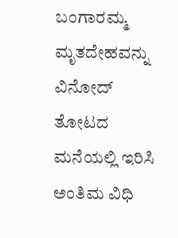ಬಂಗಾರಮ್ಮ ಮೃತದೇಹವನ್ನು ವಿನೋದ್ ತೋಟದ ಮನೆಯಲ್ಲಿ ಇರಿಸಿ ಅಂತಿಮ ವಿಧಿ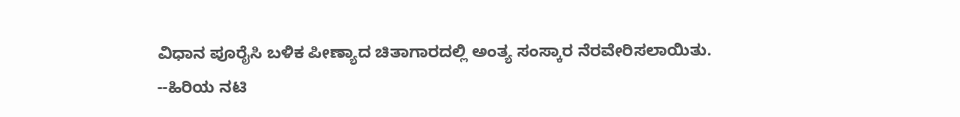ವಿಧಾನ ಪೂರೈಸಿ ಬಳಿಕ ಪೀಣ್ಯಾದ ಚಿತಾಗಾರದಲ್ಲಿ ಅಂತ್ಯ ಸಂಸ್ಕಾರ ನೆರವೇರಿಸಲಾಯಿತು.
--ಹಿರಿಯ ನಟಿ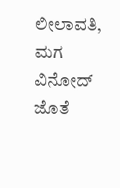ಲೀಲಾವತಿ, ಮಗ ವಿನೋದ್ ಜೊತೆ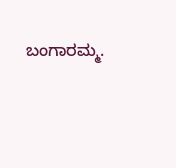ಬಂಗಾರಮ್ಮ.